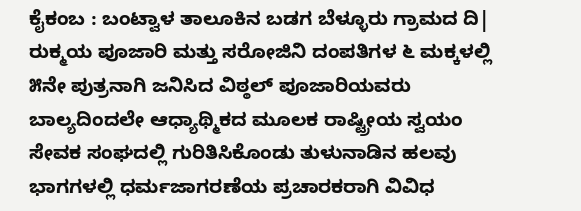ಕೈಕಂಬ : ಬಂಟ್ವಾಳ ತಾಲೂಕಿನ ಬಡಗ ಬೆಳ್ಳೂರು ಗ್ರಾಮದ ದಿ| ರುಕ್ಮಯ ಪೂಜಾರಿ ಮತ್ತು ಸರೋಜಿನಿ ದಂಪತಿಗಳ ೬ ಮಕ್ಕಳಲ್ಲಿ ೫ನೇ ಪುತ್ರನಾಗಿ ಜನಿಸಿದ ವಿಠ್ಠಲ್ ಪೂಜಾರಿಯವರು ಬಾಲ್ಯದಿಂದಲೇ ಆಧ್ಯಾಥ್ಮಿಕದ ಮೂಲಕ ರಾಷ್ಟ್ರೀಯ ಸ್ವಯಂ ಸೇವಕ ಸಂಘದಲ್ಲಿ ಗುರಿತಿಸಿಕೊಂಡು ತುಳುನಾಡಿನ ಹಲವು ಭಾಗಗಳಲ್ಲಿ ಧರ್ಮಜಾಗರಣೆಯ ಪ್ರಚಾರಕರಾಗಿ ವಿವಿಧ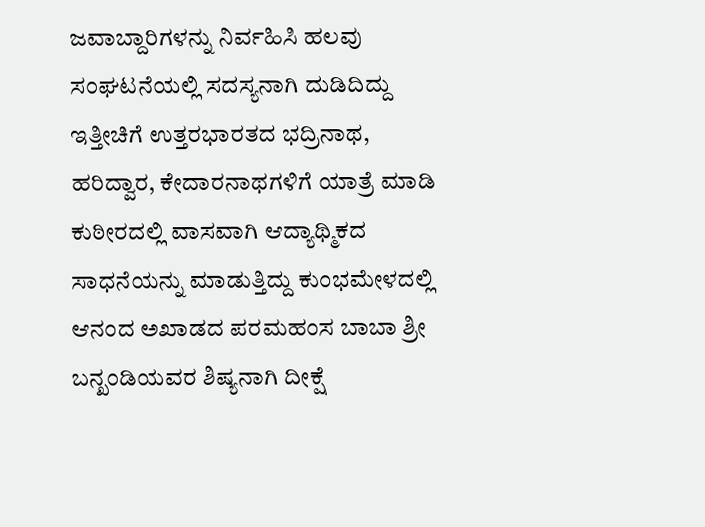ಜವಾಬ್ದಾರಿಗಳನ್ನು ನಿರ್ವಹಿಸಿ ಹಲವು ಸಂಘಟನೆಯಲ್ಲಿ ಸದಸ್ಯನಾಗಿ ದುಡಿದಿದ್ದು ಇತ್ತೀಚಿಗೆ ಉತ್ತರಭಾರತದ ಭದ್ರಿನಾಥ, ಹರಿದ್ವಾರ, ಕೇದಾರನಾಥಗಳಿಗೆ ಯಾತ್ರೆ ಮಾಡಿ ಕುಠೀರದಲ್ಲಿ ವಾಸವಾಗಿ ಆದ್ಯಾಥ್ಮಿಕದ ಸಾಧನೆಯನ್ನು ಮಾಡುತ್ತಿದ್ದು ಕುಂಭಮೇಳದಲ್ಲಿ ಆನಂದ ಅಖಾಡದ ಪರಮಹಂಸ ಬಾಬಾ ಶ್ರೀ ಬನ್ಖಂಡಿಯವರ ಶಿಷ್ಯನಾಗಿ ದೀಕ್ಷೆ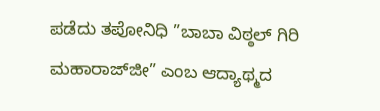ಪಡೆದು ತಪೋನಿಧಿ ”ಬಾಬಾ ವಿಠ್ಠಲ್ ಗಿರಿ ಮಹಾರಾಜ್‌ಜೀ” ಎಂಬ ಆದ್ಯಾಥ್ಮದ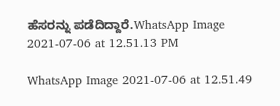ಹೆಸರನ್ನು ಪಡೆದಿದ್ದಾರೆ.WhatsApp Image 2021-07-06 at 12.51.13 PM

WhatsApp Image 2021-07-06 at 12.51.49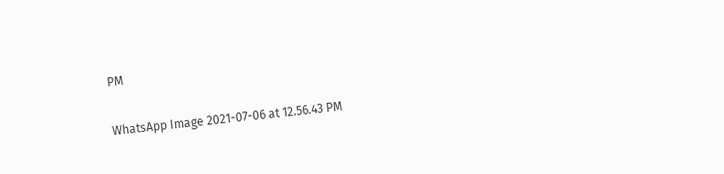PM

WhatsApp Image 2021-07-06 at 12.56.43 PM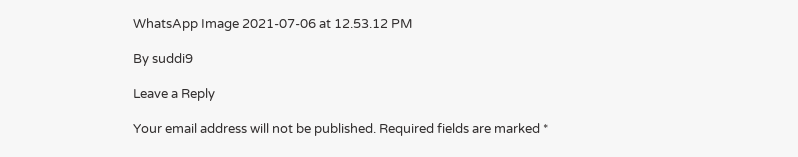WhatsApp Image 2021-07-06 at 12.53.12 PM

By suddi9

Leave a Reply

Your email address will not be published. Required fields are marked *